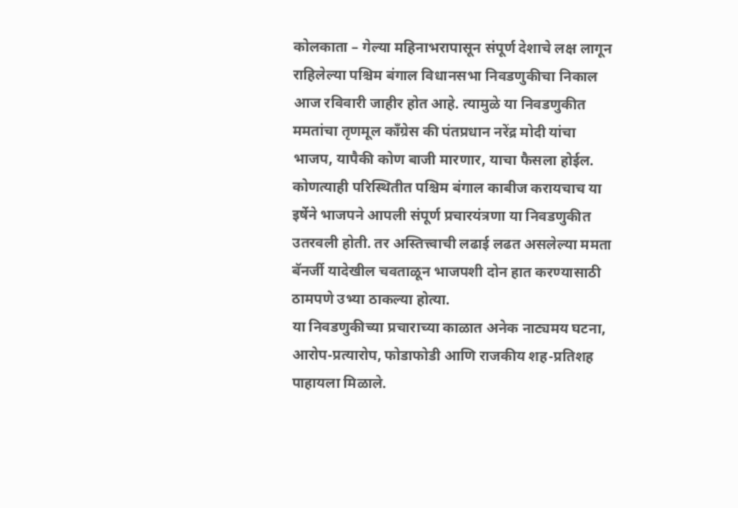कोलकाता – गेल्या महिनाभरापासून संपूर्ण देशाचे लक्ष लागून राहिलेल्या पश्चिम बंगाल विधानसभा निवडणुकीचा निकाल आज रविवारी जाहीर होत आहे. त्यामुळे या निवडणुकीत ममतांचा तृणमूल काँग्रेस की पंतप्रधान नरेंद्र मोदी यांचा भाजप, यापैकी कोण बाजी मारणार, याचा फैसला होईल. कोणत्याही परिस्थितीत पश्चिम बंगाल काबीज करायचाच या इर्षेने भाजपने आपली संपूर्ण प्रचारयंत्रणा या निवडणुकीत उतरवली होती. तर अस्तित्त्वाची लढाई लढत असलेल्या ममता बॅनर्जी यादेखील चवताळून भाजपशी दोन हात करण्यासाठी ठामपणे उभ्या ठाकल्या होत्या.
या निवडणुकीच्या प्रचाराच्या काळात अनेक नाट्यमय घटना, आरोप-प्रत्यारोप, फोडाफोडी आणि राजकीय शह-प्रतिशह पाहायला मिळाले.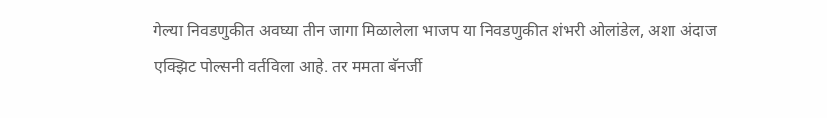गेल्या निवडणुकीत अवघ्या तीन जागा मिळालेला भाजप या निवडणुकीत शंभरी ओलांडेल, अशा अंदाज एक्झिट पोल्सनी वर्तविला आहे. तर ममता बॅनर्जी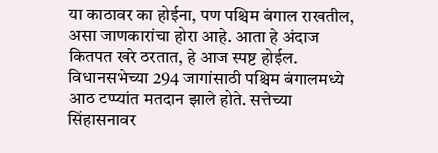या काठावर का होईना, पण पश्चिम बंगाल राखतील, असा जाणकारांचा होरा आहे. आता हे अंदाज कितपत खरे ठरतात, हे आज स्पष्ट होईल.
विधानसभेच्या 294 जागांसाठी पश्चिम बंगालमध्ये आठ टप्प्यांत मतदान झाले होते. सत्तेच्या सिंहासनावर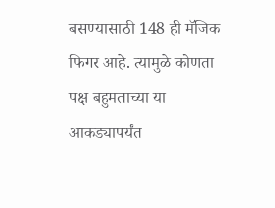बसण्यासाठी 148 ही मॅजिक फिगर आहे. त्यामुळे कोणता पक्ष बहुमताच्या या आकड्यापर्यंत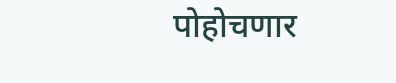पोहोचणार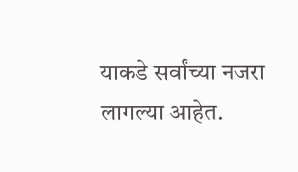याकडे सर्वांच्या नजरा लागल्या आहेत.